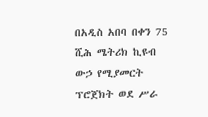በአዲስ አበባ በቀን 75 ሺሕ ሜትሪክ ኪዩብ ውኃ የሚያመርት ፕሮጀክት ወደ ሥራ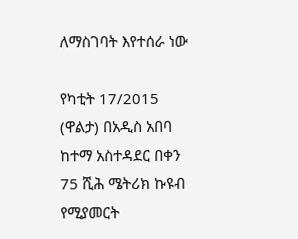ለማስገባት እየተሰራ ነው

የካቲት 17/2015 (ዋልታ) በአዲስ አበባ ከተማ አስተዳደር በቀን 75 ሺሕ ሜትሪክ ኩዩብ የሚያመርት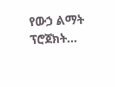የውኃ ልማት ፕሮጀክት…